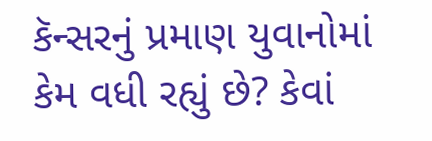કૅન્સરનું પ્રમાણ યુવાનોમાં કેમ વધી રહ્યું છે? કેવાં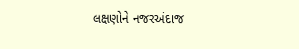લક્ષણોને નજરઅંદાજ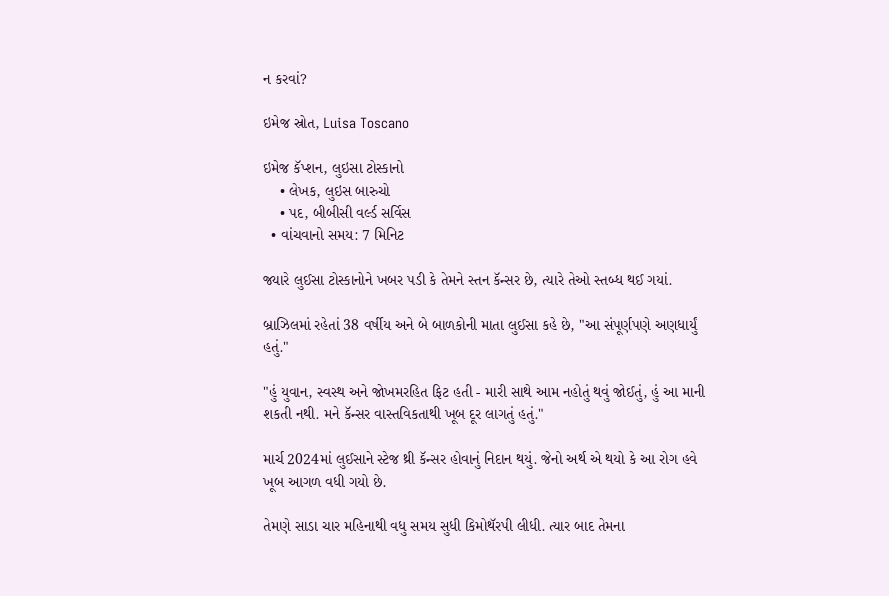ન કરવાં?

ઇમેજ સ્રોત, Luisa Toscano

ઇમેજ કૅપ્શન, લુઇસા ટોસ્કાનો
    • લેખક, લુઇસ બારુચો
    • પદ, બીબીસી વર્લ્ડ સર્વિસ
  • વાંચવાનો સમય: 7 મિનિટ

જ્યારે લુઈસા ટોસ્કાનોને ખબર પડી કે તેમને સ્તન કૅન્સર છે, ત્યારે તેઓ સ્તબ્ધ થઈ ગયાં.

બ્રાઝિલમાં રહેતાં 38 વર્ષીય અને બે બાળકોની માતા લુઈસા કહે છે, "આ સંપૂર્ણપણે અણધાર્યું હતું."

"હું યુવાન, સ્વસ્થ અને જોખમરહિત ફિટ હતી - મારી સાથે આમ નહોતું થવું જોઈતું, હું આ માની શકતી નથી. મને કૅન્સર વાસ્તવિકતાથી ખૂબ દૂર લાગતું હતું."

માર્ચ 2024માં લુઈસાને સ્ટેજ થ્રી કૅન્સર હોવાનું નિદાન થયું. જેનો અર્થ એ થયો કે આ રોગ હવે ખૂબ આગળ વધી ગયો છે.

તેમણે સાડા ચાર મહિનાથી વધુ સમય સુધી કિમોથૅરપી લીધી. ત્યાર બાદ તેમના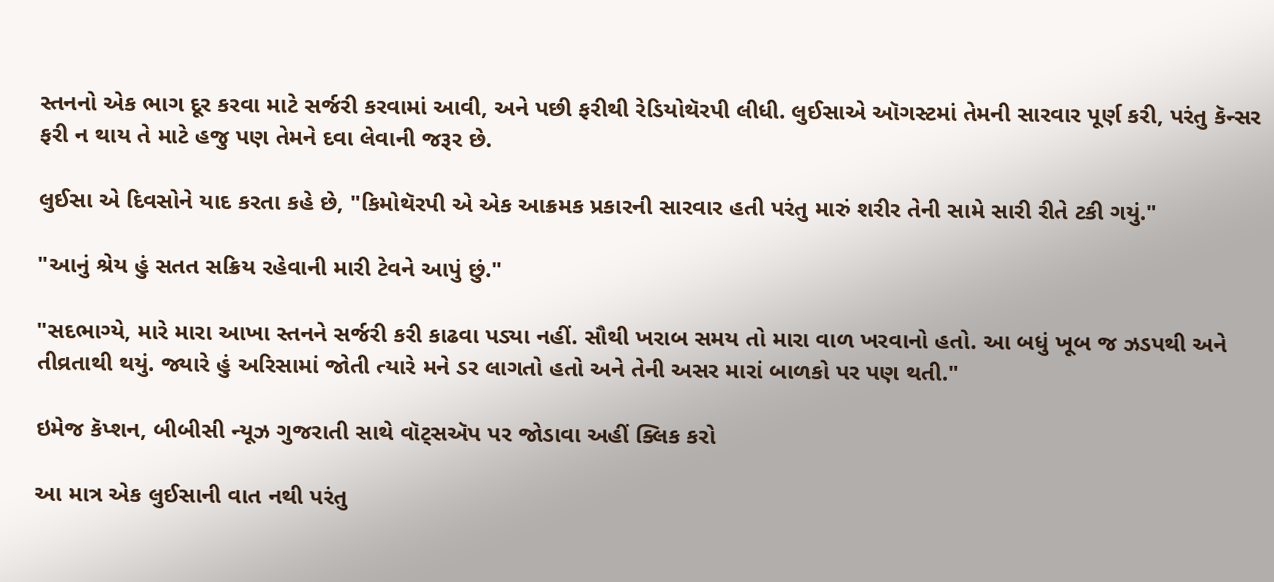સ્તનનો એક ભાગ દૂર કરવા માટે સર્જરી કરવામાં આવી, અને પછી ફરીથી રેડિયોથૅરપી લીધી. લુઈસાએ ઑગસ્ટમાં તેમની સારવાર પૂર્ણ કરી, પરંતુ કૅન્સર ફરી ન થાય તે માટે હજુ પણ તેમને દવા લેવાની જરૂર છે.

લુઈસા એ દિવસોને યાદ કરતા કહે છે, "કિમોથૅરપી એ એક આક્રમક પ્રકારની સારવાર હતી પરંતુ મારું શરીર તેની સામે સારી રીતે ટકી ગયું."

"આનું શ્રેય હું સતત સક્રિય રહેવાની મારી ટેવને આપું છું."

"સદભાગ્યે, મારે મારા આખા સ્તનને સર્જરી કરી કાઢવા પડ્યા નહીં. સૌથી ખરાબ સમય તો મારા વાળ ખરવાનો હતો. આ બધું ખૂબ જ ઝડપથી અને તીવ્રતાથી થયું. જ્યારે હું અરિસામાં જોતી ત્યારે મને ડર લાગતો હતો અને તેની અસર મારાં બાળકો પર પણ થતી."

ઇમેજ કૅપ્શન, બીબીસી ન્યૂઝ ગુજરાતી સાથે વૉટ્સઍપ પર જોડાવા અહીં ક્લિક કરો

આ માત્ર એક લુઈસાની વાત નથી પરંતુ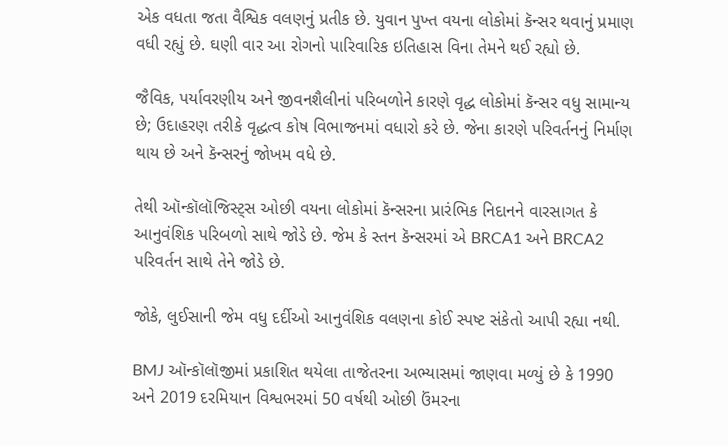એક વધતા જતા વૈશ્વિક વલણનું પ્રતીક છે. યુવાન પુખ્ત વયના લોકોમાં કૅન્સર થવાનું પ્રમાણ વધી રહ્યું છે. ઘણી વાર આ રોગનો પારિવારિક ઇતિહાસ વિના તેમને થઈ રહ્યો છે.

જૈવિક, પર્યાવરણીય અને જીવનશૈલીનાં પરિબળોને કારણે વૃદ્ધ લોકોમાં કૅન્સર વધુ સામાન્ય છે; ઉદાહરણ તરીકે વૃદ્ધત્વ કોષ વિભાજનમાં વધારો કરે છે. જેના કારણે પરિવર્તનનું નિર્માણ થાય છે અને કૅન્સરનું જોખમ વધે છે.

તેથી ઑન્કૉલૉજિસ્ટ્સ ઓછી વયના લોકોમાં કૅન્સરના પ્રારંભિક નિદાનને વારસાગત કે આનુવંશિક પરિબળો સાથે જોડે છે. જેમ કે સ્તન કૅન્સરમાં એ BRCA1 અને BRCA2 પરિવર્તન સાથે તેને જોડે છે.

જોકે, લુઈસાની જેમ વધુ દર્દીઓ આનુવંશિક વલણના કોઈ સ્પષ્ટ સંકેતો આપી રહ્યા નથી.

BMJ ઑન્કૉલૉજીમાં પ્રકાશિત થયેલા તાજેતરના અભ્યાસમાં જાણવા મળ્યું છે કે 1990 અને 2019 દરમિયાન વિશ્વભરમાં 50 વર્ષથી ઓછી ઉંમરના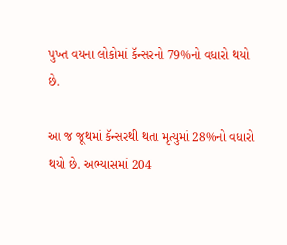પુખ્ત વયના લોકોમાં કૅન્સરનો 79%નો વધારો થયો છે.

આ જ જૂથમાં કૅન્સરથી થતા મૃત્યુમાં 28%નો વધારો થયો છે. અભ્યાસમાં 204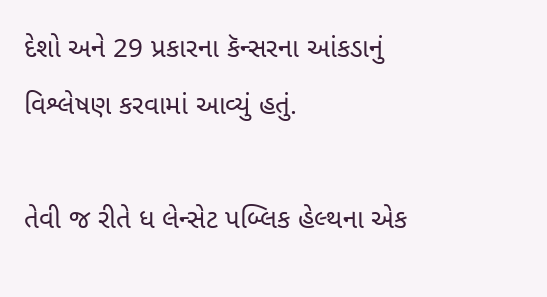દેશો અને 29 પ્રકારના કૅન્સરના આંકડાનું વિશ્લેષણ કરવામાં આવ્યું હતું.

તેવી જ રીતે ધ લેન્સેટ પબ્લિક હેલ્થના એક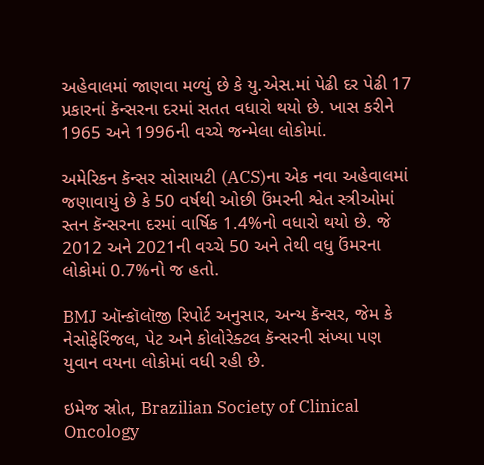અહેવાલમાં જાણવા મળ્યું છે કે યુ.એસ.માં પેઢી દર પેઢી 17 પ્રકારનાં કૅન્સરના દરમાં સતત વધારો થયો છે. ખાસ કરીને 1965 અને 1996ની વચ્ચે જન્મેલા લોકોમાં.

અમેરિકન કૅન્સર સોસાયટી (ACS)ના એક નવા અહેવાલમાં જણાવાયું છે કે 50 વર્ષથી ઓછી ઉંમરની શ્વેત સ્ત્રીઓમાં સ્તન કૅન્સરના દરમાં વાર્ષિક 1.4%નો વધારો થયો છે. જે 2012 અને 2021ની વચ્ચે 50 અને તેથી વધુ ઉંમરના લોકોમાં 0.7%નો જ હતો.

BMJ ઑન્કૉલૉજી રિપોર્ટ અનુસાર, અન્ય કૅન્સર, જેમ કે નેસોફેરિંજલ, પેટ અને કોલોરેક્ટલ કૅન્સરની સંખ્યા પણ યુવાન વયના લોકોમાં વધી રહી છે.

ઇમેજ સ્રોત, Brazilian Society of Clinical Oncology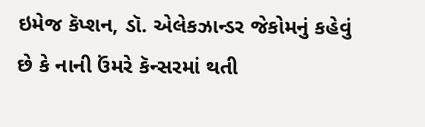ઇમેજ કૅપ્શન, ડૉ. એલેકઝાન્ડર જેકોમનું કહેવું છે કે નાની ઉંમરે કૅન્સરમાં થતી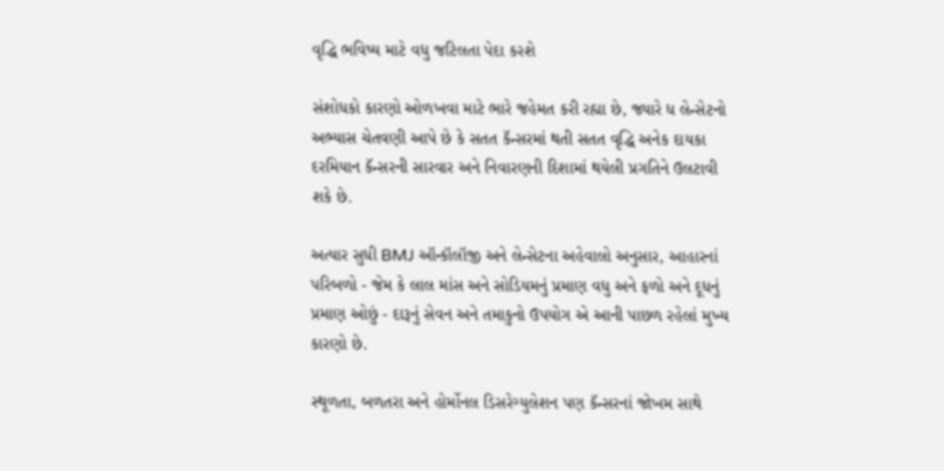વૃદ્ધિ ભવિષ્ય માટે વધુ જટિલતા પેદા કરશે

સંશોધકો કારણો ઓળખવા માટે ભારે જહેમત કરી રહ્યા છે, જ્યારે ધ લેન્સેટનો અભ્યાસ ચેતવણી આપે છે કે સતત કૅન્સરમાં થતી સતત વૃદ્ધિ અનેક દાયકા દરમિયાન કૅન્સરની સારવાર અને નિવારણની દિશામાં થયેલી પ્રગતિને ઉલટાવી શકે છે.

અત્યાર સુધી BMJ ઑન્કૉલૉજી અને લેન્સેટના અહેવાલો અનુસાર, આહારનાં પરિબળો - જેમ કે લાલ માંસ અને સોડિયમનું પ્રમાણ વધુ અને ફળો અને દૂધનું પ્રમાણ ઓછું - દારૂનું સેવન અને તમાકુનો ઉપયોગ એ આની પાછળ રહેલાં મુખ્ય કારણો છે.

સ્થૂળતા, બળતરા અને હોર્મોનલ ડિસરેગ્યુલેશન પણ કૅન્સરનાં જોખમ સાથે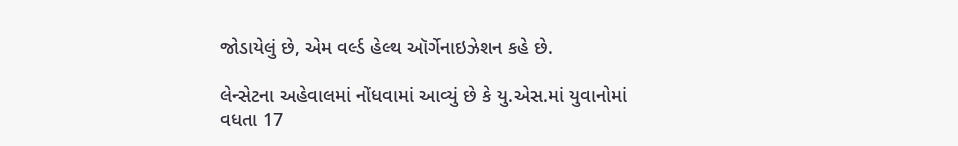જોડાયેલું છે, એમ વર્લ્ડ હેલ્થ ઑર્ગેનાઇઝેશન કહે છે.

લેન્સેટના અહેવાલમાં નોંધવામાં આવ્યું છે કે યુ.એસ.માં યુવાનોમાં વધતા 17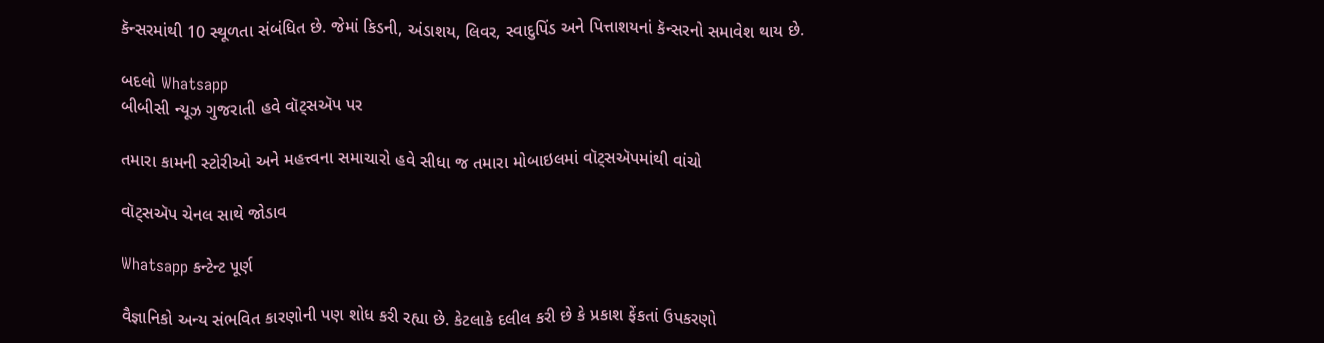કૅન્સરમાંથી 10 સ્થૂળતા સંબંધિત છે. જેમાં કિડની, અંડાશય, લિવર, સ્વાદુપિંડ અને પિત્તાશયનાં કૅન્સરનો સમાવેશ થાય છે.

બદલો Whatsapp
બીબીસી ન્યૂઝ ગુજરાતી હવે વૉટ્સઍપ પર

તમારા કામની સ્ટોરીઓ અને મહત્ત્વના સમાચારો હવે સીધા જ તમારા મોબાઇલમાં વૉટ્સઍપમાંથી વાંચો

વૉટ્સઍપ ચેનલ સાથે જોડાવ

Whatsapp કન્ટેન્ટ પૂર્ણ

વૈજ્ઞાનિકો અન્ય સંભવિત કારણોની પણ શોધ કરી રહ્યા છે. કેટલાકે દલીલ કરી છે કે પ્રકાશ ફેંકતાં ઉપકરણો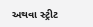અથવા સ્ટ્રીટ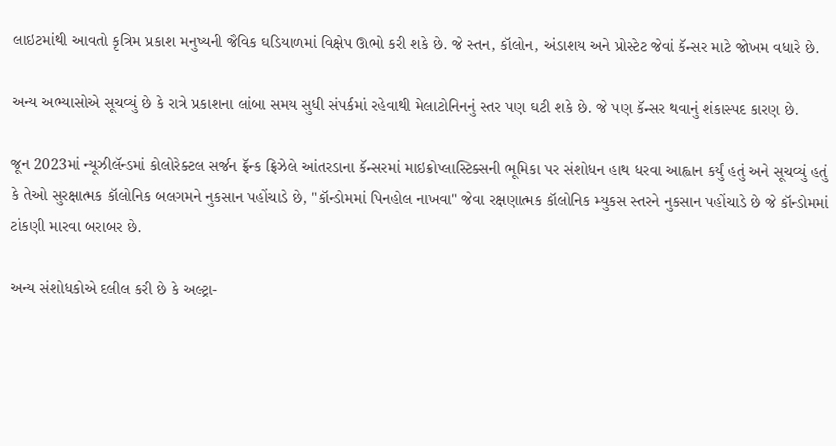લાઇટમાંથી આવતો કૃત્રિમ પ્રકાશ મનુષ્યની જૈવિક ઘડિયાળમાં વિક્ષેપ ઊભો કરી શકે છે. જે સ્તન, કૉલોન, અંડાશય અને પ્રોસ્ટેટ જેવાં કૅન્સર માટે જોખમ વધારે છે.

અન્ય અભ્યાસોએ સૂચવ્યું છે કે રાત્રે પ્રકાશના લાંબા સમય સુધી સંપર્કમાં રહેવાથી મેલાટોનિનનું સ્તર પણ ઘટી શકે છે. જે પણ કૅન્સર થવાનું શંકાસ્પદ કારણ છે.

જૂન 2023માં ન્યૂઝીલૅન્ડમાં કોલોરેક્ટલ સર્જન ફ્રૅન્ક ફ્રિઝેલે આંતરડાના કૅન્સરમાં માઇક્રોપ્લાસ્ટિક્સની ભૂમિકા પર સંશોધન હાથ ધરવા આહ્વાન કર્યું હતું અને સૂચવ્યું હતું કે તેઓ સુરક્ષાત્મક કૉલોનિક બલગમને નુકસાન પહોંચાડે છે, "કૉન્ડોમમાં પિનહોલ નાખવા" જેવા રક્ષણાત્મક કૉલોનિક મ્યુકસ સ્તરને નુકસાન પહોંચાડે છે જે કૉન્ડોમમાં ટાંકણી મારવા બરાબર છે.

અન્ય સંશોધકોએ દલીલ કરી છે કે અલ્ટ્રા-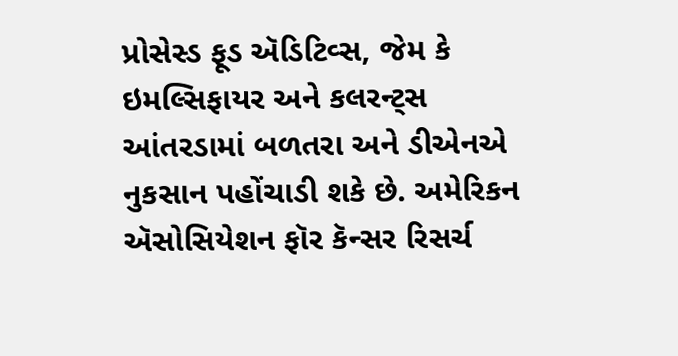પ્રોસેસ્ડ ફૂડ ઍડિટિવ્સ, જેમ કે ઇમલ્સિફાયર અને કલરન્ટ્સ આંતરડામાં બળતરા અને ડીએનએ નુકસાન પહોંચાડી શકે છે. અમેરિકન ઍસોસિયેશન ફૉર કૅન્સર રિસર્ચ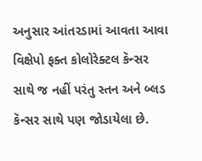અનુસાર આંતરડામાં આવતા આવા વિક્ષેપો ફક્ત કોલોરેક્ટલ કૅન્સર સાથે જ નહીં પરંતુ સ્તન અને બ્લડ કૅન્સર સાથે પણ જોડાયેલા છે.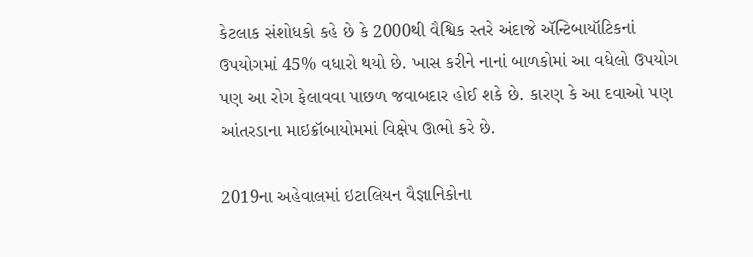કેટલાક સંશોધકો કહે છે કે 2000થી વૈશ્વિક સ્તરે અંદાજે ઍન્ટિબાયૉટિકનાં ઉપયોગમાં 45% વધારો થયો છે. ખાસ કરીને નાનાં બાળકોમાં આ વધેલો ઉપયોગ પણ આ રોગ ફેલાવવા પાછળ જવાબદાર હોઈ શકે છે. કારણ કે આ દવાઓ પણ આંતરડાના માઇક્રૉબાયોમમાં વિક્ષેપ ઊભો કરે છે.

2019ના અહેવાલમાં ઇટાલિયન વૈજ્ઞાનિકોના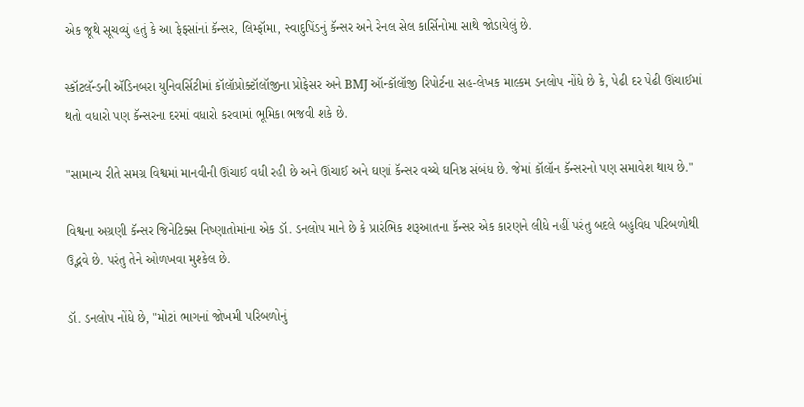એક જૂથે સૂચવ્યું હતું કે આ ફેફસાંનાં કૅન્સર, લિમ્ફૉમા, સ્વાદુપિંડનું કૅન્સર અને રેનલ સેલ કાર્સિનોમા સાથે જોડાયેલું છે.

સ્કૉટલૅન્ડની ઍડિનબરા યુનિવર્સિટીમાં કૉલૉપ્રોક્ટૉલૉજીના પ્રોફેસર અને BMJ ઑન્કૉલૉજી રિપોર્ટના સહ-લેખક માલ્કમ ડનલોપ નોંધે છે કે, પેઢી દર પેઢી ઊંચાઈમાં થતો વધારો પણ કૅન્સરના દરમાં વધારો કરવામાં ભૂમિકા ભજવી શકે છે.

"સામાન્ય રીતે સમગ્ર વિશ્વમાં માનવીની ઊંચાઈ વધી રહી છે અને ઊંચાઈ અને ઘણાં કૅન્સર વચ્ચે ઘનિષ્ઠ સંબંધ છે. જેમાં કૉલૉન કૅન્સરનો પણ સમાવેશ થાય છે."

વિશ્વના અગ્રણી કૅન્સર જિનેટિક્સ નિષ્ણાતોમાંના એક ડૉ. ડનલોપ માને છે કે પ્રારંભિક શરૂઆતના કૅન્સર એક કારણને લીધે નહીં પરંતુ બદલે બહુવિધ પરિબળોથી ઉદ્ભવે છે. પરંતુ તેને ઓળખવા મુશ્કેલ છે.

ડૉ. ડનલોપ નોંધે છે, "મોટાં ભાગનાં જોખમી પરિબળોનું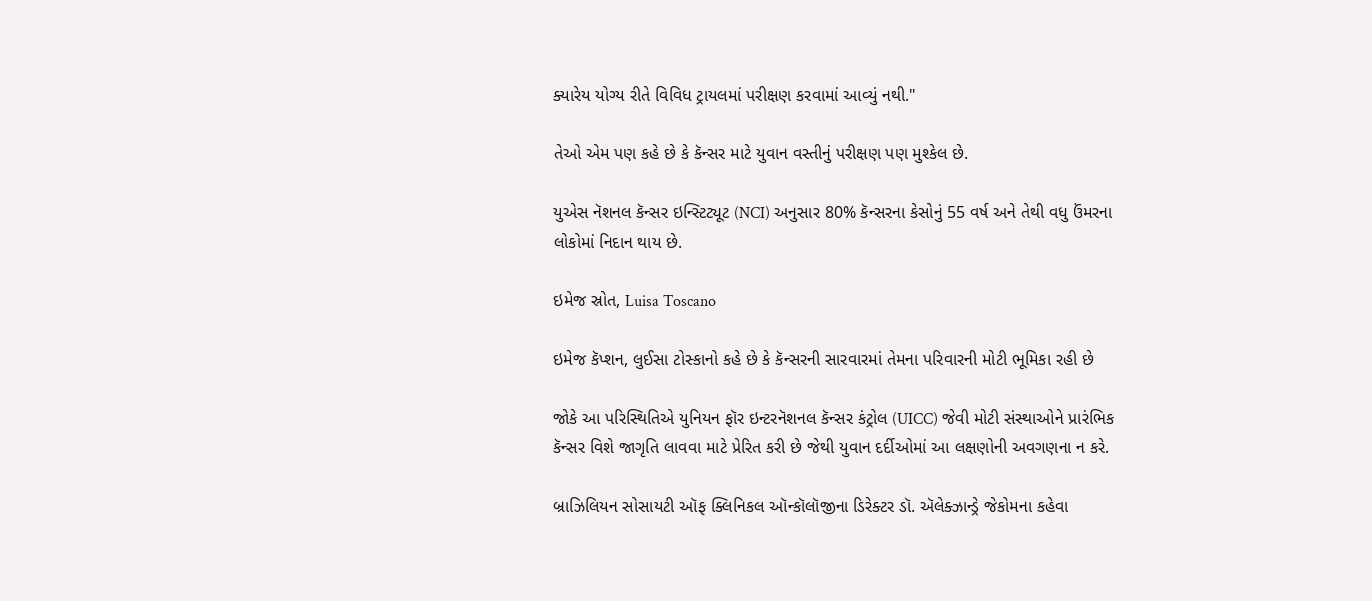ક્યારેય યોગ્ય રીતે વિવિધ ટ્રાયલમાં પરીક્ષણ કરવામાં આવ્યું નથી."

તેઓ એમ પણ કહે છે કે કૅન્સર માટે યુવાન વસ્તીનું પરીક્ષણ પણ મુશ્કેલ છે.

યુએસ નૅશનલ કૅન્સર ઇન્સ્ટિટ્યૂટ (NCI) અનુસાર 80% કૅન્સરના કેસોનું 55 વર્ષ અને તેથી વધુ ઉંમરના લોકોમાં નિદાન થાય છે.

ઇમેજ સ્રોત, Luisa Toscano

ઇમેજ કૅપ્શન, લુઈસા ટોસ્કાનો કહે છે કે કૅન્સરની સારવારમાં તેમના પરિવારની મોટી ભૂમિકા રહી છે

જોકે આ પરિસ્થિતિએ યુનિયન ફૉર ઇન્ટરનૅશનલ કૅન્સર કંટ્રોલ (UICC) જેવી મોટી સંસ્થાઓને પ્રારંભિક કૅન્સર વિશે જાગૃતિ લાવવા માટે પ્રેરિત કરી છે જેથી યુવાન દર્દીઓમાં આ લક્ષણોની અવગણના ન કરે.

બ્રાઝિલિયન સોસાયટી ઑફ ક્લિનિકલ ઑન્કૉલૉજીના ડિરેક્ટર ડૉ. ઍલેક્ઝાન્ડ્રે જેકોમના કહેવા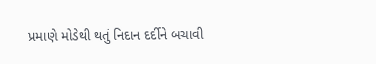પ્રમાણે મોડેથી થતું નિદાન દર્દીને બચાવી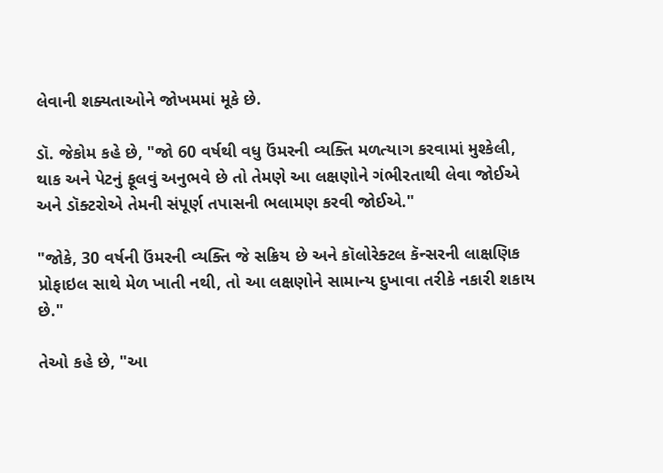લેવાની શક્યતાઓને જોખમમાં મૂકે છે.

ડૉ. જેકોમ કહે છે, "જો 60 વર્ષથી વધુ ઉંમરની વ્યક્તિ મળત્યાગ કરવામાં મુશ્કેલી, થાક અને પેટનું ફૂલવું અનુભવે છે તો તેમણે આ લક્ષણોને ગંભીરતાથી લેવા જોઈએ અને ડૉક્ટરોએ તેમની સંપૂર્ણ તપાસની ભલામણ કરવી જોઈએ."

"જોકે, 30 વર્ષની ઉંમરની વ્યક્તિ જે સક્રિય છે અને કૉલોરેક્ટલ કૅન્સરની લાક્ષણિક પ્રોફાઇલ સાથે મેળ ખાતી નથી, તો આ લક્ષણોને સામાન્ય દુખાવા તરીકે નકારી શકાય છે."

તેઓ કહે છે, "આ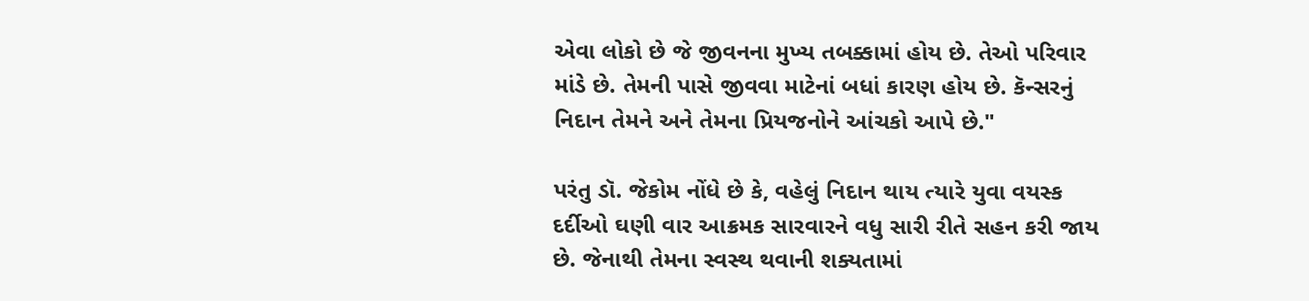એવા લોકો છે જે જીવનના મુખ્ય તબક્કામાં હોય છે. તેઓ પરિવાર માંડે છે. તેમની પાસે જીવવા માટેનાં બધાં કારણ હોય છે. કૅન્સરનું નિદાન તેમને અને તેમના પ્રિયજનોને આંચકો આપે છે."

પરંતુ ડૉ. જેકોમ નોંધે છે કે, વહેલું નિદાન થાય ત્યારે યુવા વયસ્ક દર્દીઓ ઘણી વાર આક્રમક સારવારને વધુ સારી રીતે સહન કરી જાય છે. જેનાથી તેમના સ્વસ્થ થવાની શક્યતામાં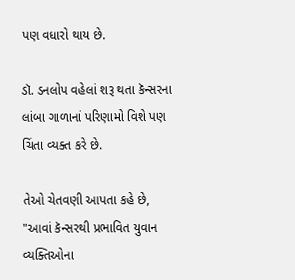પણ વધારો થાય છે.

ડૉ. ડનલોપ વહેલાં શરૂ થતા કૅન્સરના લાંબા ગાળાનાં પરિણામો વિશે પણ ચિંતા વ્યક્ત કરે છે.

તેઓ ચેતવણી આપતા કહે છે, "આવાં કૅન્સરથી પ્રભાવિત યુવાન વ્યક્તિઓના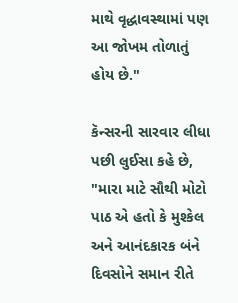માથે વૃદ્ધાવસ્થામાં પણ આ જોખમ તોળાતું હોય છે."

કૅન્સરની સારવાર લીધા પછી લુઈસા કહે છે, "મારા માટે સૌથી મોટો પાઠ એ હતો કે મુશ્કેલ અને આનંદકારક બંને દિવસોને સમાન રીતે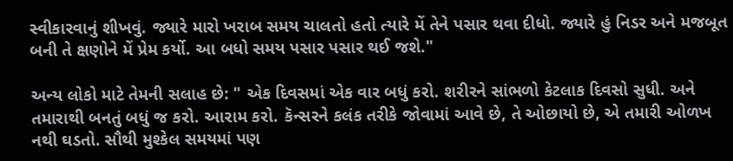સ્વીકારવાનું શીખવું. જ્યારે મારો ખરાબ સમય ચાલતો હતો ત્યારે મેં તેને પસાર થવા દીધો. જ્યારે હું નિડર અને મજબૂત બની તે ક્ષણોને મેં પ્રેમ કર્યો. આ બધો સમય પસાર પસાર થઈ જશે."

અન્ય લોકો માટે તેમની સલાહ છે: " એક દિવસમાં એક વાર બધું કરો. શરીરને સાંભળો કેટલાક દિવસો સુધી. અને તમારાથી બનતું બધું જ કરો. આરામ કરો. કૅન્સરને કલંક તરીકે જોવામાં આવે છે, તે ઓછાયો છે, એ તમારી ઓળખ નથી ઘડતો. સૌથી મુશ્કેલ સમયમાં પણ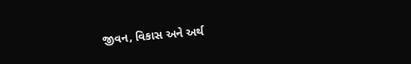જીવન, વિકાસ અને અર્થ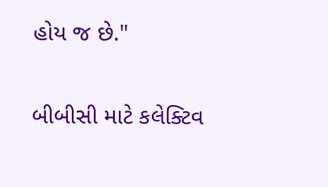હોય જ છે."

બીબીસી માટે કલેક્ટિવ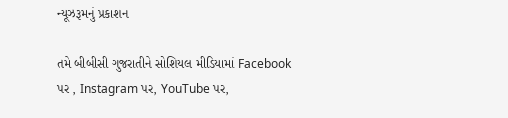ન્યૂઝરૂમનું પ્રકાશન

તમે બીબીસી ગુજરાતીને સોશિયલ મીડિયામાં Facebook પર , Instagram પર, YouTube પર,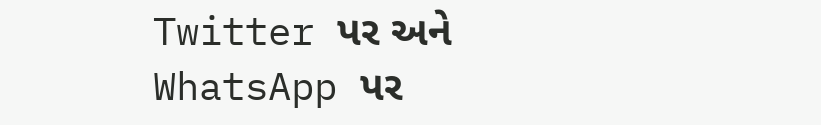Twitter પર અને WhatsApp પર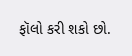ફૉલો કરી શકો છો.